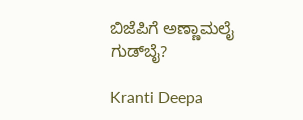ಬಿಜೆಪಿಗೆ ಅಣ್ಣಾಮಲೈ ಗುಡ್‌ಬೈ?

Kranti Deepa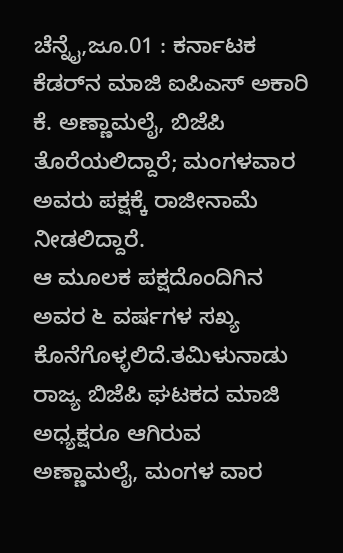ಚೆನ್ನೈ,ಜೂ.01 : ಕರ್ನಾಟಕ ಕೆಡರ್‌ನ ಮಾಜಿ ಐಪಿಎಸ್ ಅಕಾರಿ ಕೆ. ಅಣ್ಣಾಮಲೈ, ಬಿಜೆಪಿ ತೊರೆಯಲಿದ್ದಾರೆ; ಮಂಗಳವಾರ ಅವರು ಪಕ್ಷಕ್ಕೆ ರಾಜೀನಾಮೆ ನೀಡಲಿದ್ದಾರೆ.
ಆ ಮೂಲಕ ಪಕ್ಷದೊಂದಿಗಿನ ಅವರ ೬ ವರ್ಷಗಳ ಸಖ್ಯ ಕೊನೆಗೊಳ್ಳಲಿದೆ.ತಮಿಳುನಾಡು ರಾಜ್ಯ ಬಿಜೆಪಿ ಘಟಕದ ಮಾಜಿ ಅಧ್ಯಕ್ಷರೂ ಆಗಿರುವ ಅಣ್ಣಾಮಲೈ, ಮಂಗಳ ವಾರ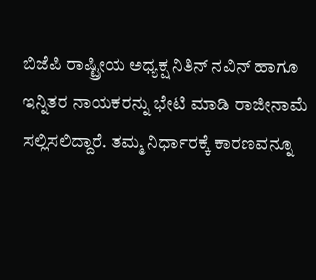ಬಿಜೆಪಿ ರಾಷ್ಟ್ರೀಯ ಅಧ್ಯಕ್ಷ ನಿತಿನ್ ನವಿನ್ ಹಾಗೂ ಇನ್ನಿತರ ನಾಯಕರನ್ನು ಭೇಟಿ ಮಾಡಿ ರಾಜೀನಾಮೆ ಸಲ್ಲಿಸಲಿದ್ದಾರೆ. ತಮ್ಮ ನಿರ್ಧಾರಕ್ಕೆ ಕಾರಣವನ್ನೂ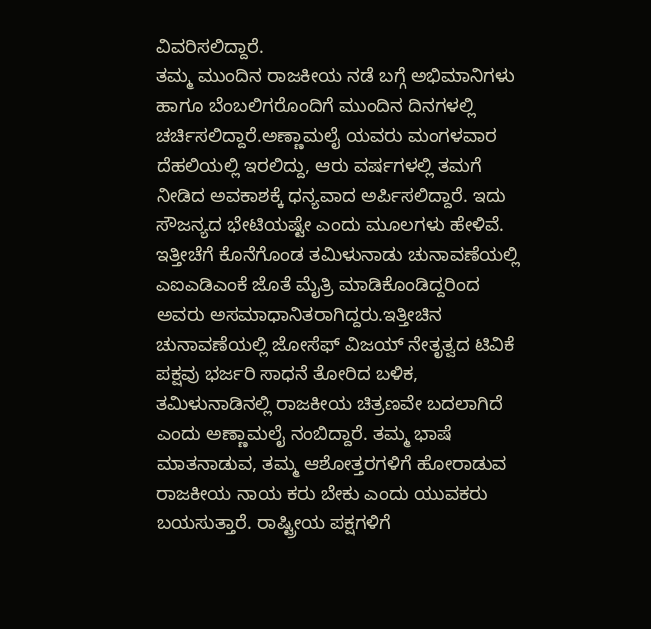ವಿವರಿಸಲಿದ್ದಾರೆ.
ತಮ್ಮ ಮುಂದಿನ ರಾಜಕೀಯ ನಡೆ ಬಗ್ಗೆ ಅಭಿಮಾನಿಗಳು ಹಾಗೂ ಬೆಂಬಲಿಗರೊಂದಿಗೆ ಮುಂದಿನ ದಿನಗಳಲ್ಲಿ ಚರ್ಚಿಸಲಿದ್ದಾರೆ.ಅಣ್ಣಾಮಲೈ ಯವರು ಮಂಗಳವಾರ ದೆಹಲಿಯಲ್ಲಿ ಇರಲಿದ್ದು, ಆರು ವರ್ಷಗಳಲ್ಲಿ ತಮಗೆ ನೀಡಿದ ಅವಕಾಶಕ್ಕೆ ಧನ್ಯವಾದ ಅರ್ಪಿಸಲಿದ್ದಾರೆ. ಇದು ಸೌಜನ್ಯದ ಭೇಟಿಯಷ್ಟೇ ಎಂದು ಮೂಲಗಳು ಹೇಳಿವೆ.
ಇತ್ತೀಚೆಗೆ ಕೊನೆಗೊಂಡ ತಮಿಳುನಾಡು ಚುನಾವಣೆಯಲ್ಲಿ ಎಐಎಡಿಎಂಕೆ ಜೊತೆ ಮೈತ್ರಿ ಮಾಡಿಕೊಂಡಿದ್ದರಿಂದ ಅವರು ಅಸಮಾಧಾನಿತರಾಗಿದ್ದರು.ಇತ್ತೀಚಿನ ಚುನಾವಣೆಯಲ್ಲಿ ಜೋಸೆಫ್ ವಿಜಯ್ ನೇತೃತ್ವದ ಟಿವಿಕೆ ಪಕ್ಷವು ಭರ್ಜರಿ ಸಾಧನೆ ತೋರಿದ ಬಳಿಕ, ತಮಿಳುನಾಡಿನಲ್ಲಿ ರಾಜಕೀಯ ಚಿತ್ರಣವೇ ಬದಲಾಗಿದೆ ಎಂದು ಅಣ್ಣಾಮಲೈ ನಂಬಿದ್ದಾರೆ. ತಮ್ಮ ಭಾಷೆ ಮಾತನಾಡುವ, ತಮ್ಮ ಆಶೋತ್ತರಗಳಿಗೆ ಹೋರಾಡುವ ರಾಜಕೀಯ ನಾಯ ಕರು ಬೇಕು ಎಂದು ಯುವಕರು ಬಯಸುತ್ತಾರೆ. ರಾಷ್ಟ್ರೀಯ ಪಕ್ಷಗಳಿಗೆ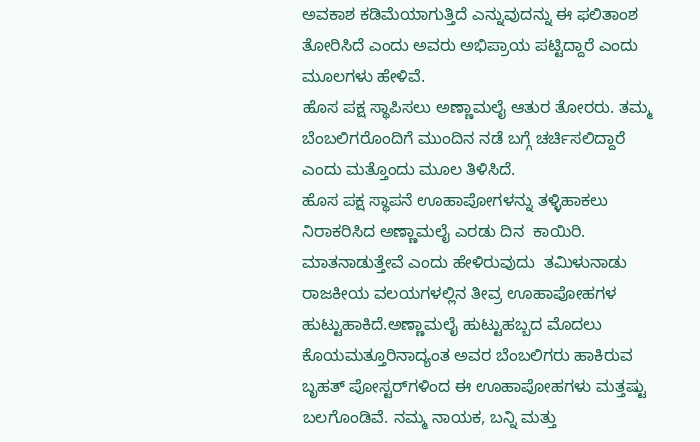ಅವಕಾಶ ಕಡಿಮೆಯಾಗುತ್ತಿದೆ ಎನ್ನುವುದನ್ನು ಈ ಫಲಿತಾಂಶ ತೋರಿಸಿದೆ ಎಂದು ಅವರು ಅಭಿಪ್ರಾಯ ಪಟ್ಟಿದ್ದಾರೆ ಎಂದು ಮೂಲಗಳು ಹೇಳಿವೆ.
ಹೊಸ ಪಕ್ಷ ಸ್ಥಾಪಿಸಲು ಅಣ್ಣಾಮಲೈ ಆತುರ ತೋರರು. ತಮ್ಮ ಬೆಂಬಲಿಗರೊಂದಿಗೆ ಮುಂದಿನ ನಡೆ ಬಗ್ಗೆ ಚರ್ಚಿಸಲಿದ್ದಾರೆ ಎಂದು ಮತ್ತೊಂದು ಮೂಲ ತಿಳಿಸಿದೆ.
ಹೊಸ ಪಕ್ಷ ಸ್ಥಾಪನೆ ಊಹಾಪೋಗಳನ್ನು ತಳ್ಳಿಹಾಕಲು ನಿರಾಕರಿಸಿದ ಅಣ್ಣಾಮಲೈ ಎರಡು ದಿನ  ಕಾಯಿರಿ. ಮಾತನಾಡುತ್ತೇವೆ ಎಂದು ಹೇಳಿರುವುದು  ತಮಿಳುನಾಡು ರಾಜಕೀಯ ವಲಯಗಳಲ್ಲಿನ ತೀವ್ರ ಊಹಾಪೋಹಗಳ ಹುಟ್ಟುಹಾಕಿದೆ.ಅಣ್ಣಾಮಲೈ ಹುಟ್ಟುಹಬ್ಬದ ಮೊದಲು ಕೊಯಮತ್ತೂರಿನಾದ್ಯಂತ ಅವರ ಬೆಂಬಲಿಗರು ಹಾಕಿರುವ ಬೃಹತ್ ಪೋಸ್ಟರ್‌ಗಳಿಂದ ಈ ಊಹಾಪೋಹಗಳು ಮತ್ತಷ್ಟು ಬಲಗೊಂಡಿವೆ. ನಮ್ಮ ನಾಯಕ, ಬನ್ನಿ ಮತ್ತು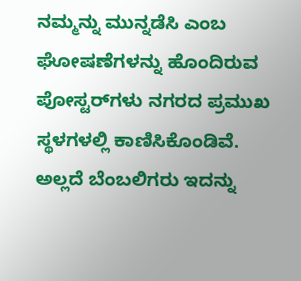ನಮ್ಮನ್ನು ಮುನ್ನಡೆಸಿ ಎಂಬ ಘೋಷಣೆಗಳನ್ನು ಹೊಂದಿರುವ ಪೋಸ್ಟರ್‌ಗಳು ನಗರದ ಪ್ರಮುಖ ಸ್ಥಳಗಳಲ್ಲಿ ಕಾಣಿಸಿಕೊಂಡಿವೆ. ಅಲ್ಲದೆ ಬೆಂಬಲಿಗರು ಇದನ್ನು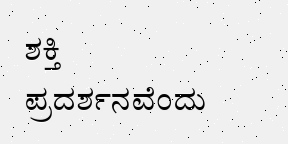ಶಕ್ತಿ ಪ್ರದರ್ಶನವೆಂದು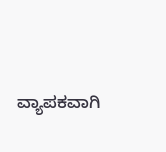ವ್ಯಾಪಕವಾಗಿ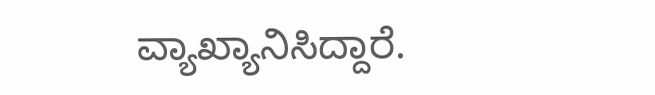ವ್ಯಾಖ್ಯಾನಿಸಿದ್ದಾರೆ.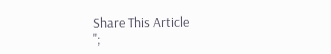Share This Article
";